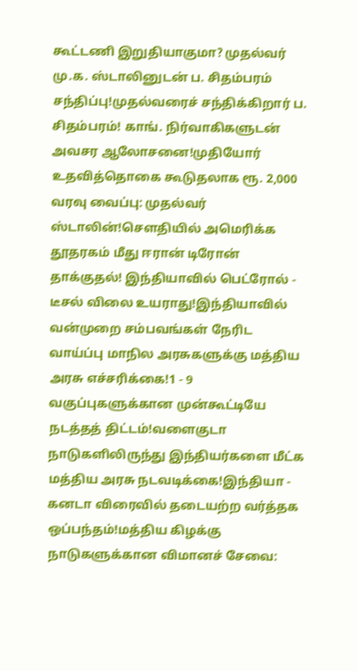கூட்டணி இறுதியாகுமா? முதல்வர் மு.க. ஸ்டாலினுடன் ப. சிதம்பரம் சந்திப்பு!முதல்வரைச் சந்திக்கிறார் ப. சிதம்பரம்! காங். நிர்வாகிகளுடன் அவசர ஆலோசனை!முதியோர் உதவித்தொகை கூடுதலாக ரூ. 2,000 வரவு வைப்பு: முதல்வர் ஸ்டாலின்!சௌதியில் அமெரிக்க தூதரகம் மீது ஈரான் டிரோன் தாக்குதல்! இந்தியாவில் பெட்ரோல் - டீசல் விலை உயராது!இந்தியாவில் வன்முறை சம்பவங்கள் நேரிட வாய்ப்பு மாநில அரசுகளுக்கு மத்திய அரசு எச்சரிக்கை!1 - 9 வகுப்புகளுக்கான முன்கூட்டியே நடத்தத் திட்டம்!வளைகுடா நாடுகளிலிருந்து இந்தியர்களை மீட்க மத்திய அரசு நடவடிக்கை!இந்தியா - கனடா விரைவில் தடையற்ற வர்த்தக ஒப்பந்தம்!மத்திய கிழக்கு நாடுகளுக்கான விமானச் சேவை: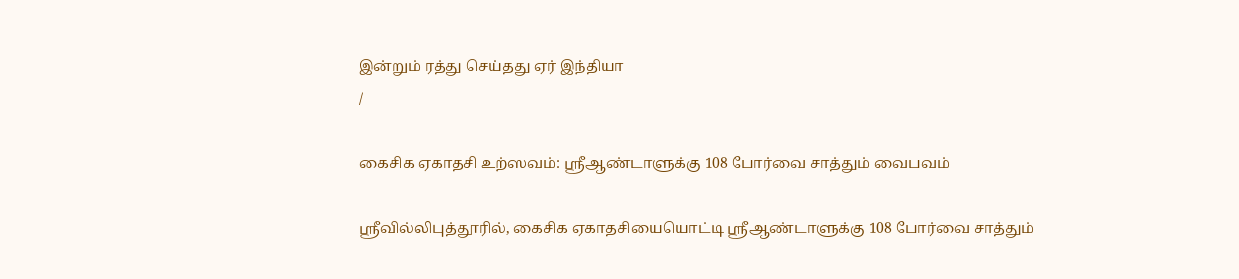இன்றும் ரத்து செய்தது ஏர் இந்தியா
/

கைசிக ஏகாதசி உற்ஸவம்: ஸ்ரீஆண்டாளுக்கு 108 போர்வை சாத்தும் வைபவம்

ஸ்ரீவில்லிபுத்தூரில், கைசிக ஏகாதசியையொட்டி ஸ்ரீஆண்டாளுக்கு 108 போர்வை சாத்தும்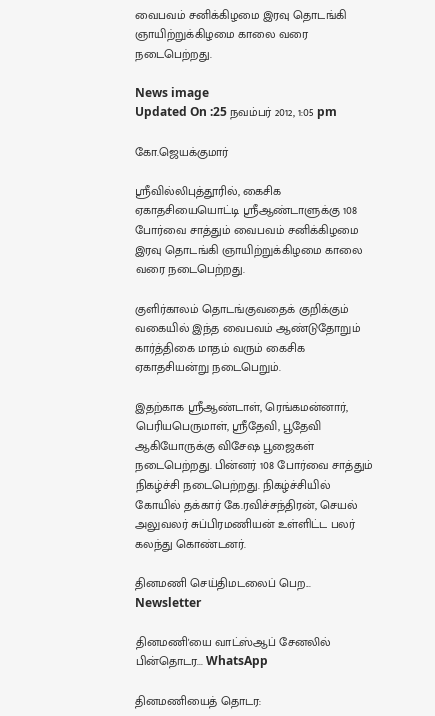வைபவம் சனிக்கிழமை இரவு தொடங்கி ஞாயிற்றுக்கிழமை காலை வரை நடைபெற்றது.

News image
Updated On :25 நவம்பர் 2012, 1:05 pm

கோ.ஜெயக்குமார்

ஸ்ரீவில்லிபுத்தூரில், கைசிக ஏகாதசியையொட்டி ஸ்ரீஆண்டாளுக்கு 108 போர்வை சாத்தும் வைபவம் சனிக்கிழமை இரவு தொடங்கி ஞாயிற்றுக்கிழமை காலை வரை நடைபெற்றது.

குளிர்காலம் தொடங்குவதைக் குறிக்கும் வகையில் இந்த வைபவம் ஆண்டுதோறும் கார்த்திகை மாதம் வரும் கைசிக ஏகாதசியன்று நடைபெறும்.

இதற்காக ஸ்ரீஆண்டாள், ரெங்கமன்னார், பெரியபெருமாள், ஸ்ரீதேவி, பூதேவி ஆகியோருக்கு விசேஷ பூஜைகள் நடைபெற்றது. பின்னர் 108 போர்வை சாத்தும் நிகழ்ச்சி நடைபெற்றது. நிகழ்ச்சியில் கோயில் தக்கார் கே.ரவிச்சந்திரன், செயல் அலுவலர் சுப்பிரமணியன் உள்ளிட்ட பலர் கலந்து கொண்டனர்.

தினமணி செய்திமடலைப் பெற... Newsletter

தினமணி'யை வாட்ஸ்ஆப் சேனலில் பின்தொடர... WhatsApp

தினமணியைத் தொடர: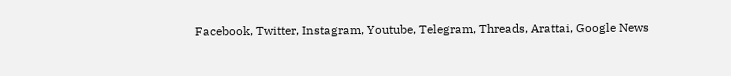Facebook, Twitter, Instagram, Youtube, Telegram, Threads, Arattai, Google News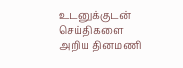உடனுக்குடன் செய்திகளை அறிய தினமணி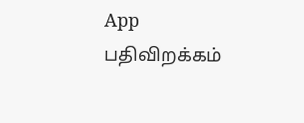App பதிவிறக்கம்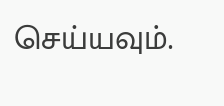செய்யவும்.